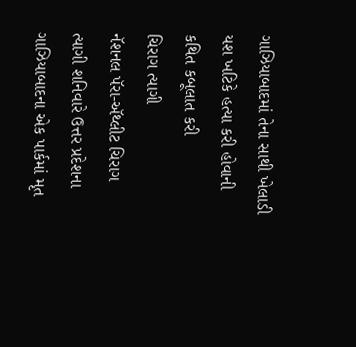ગાઝિયાબાદમાં તેના સાથી ખેલાડી યશ ખટિકે હત્યા કરી હોવાની કથિત કબૂલાત કરી
ચિરાગ ત્યાગી
નૅશનલ પૅરા-ઍથ્લીટ ચિરાગ ત્યાગી શનિવારે ઉત્તર પ્રદેશના ગાઝિયાબાદના એક પાર્કમાં મૃત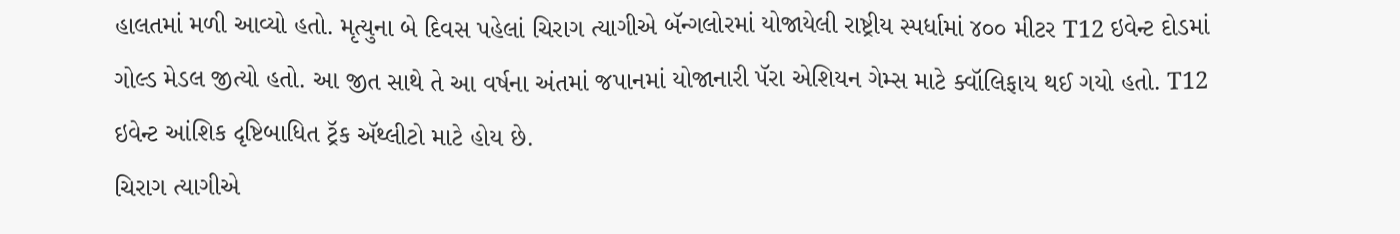હાલતમાં મળી આવ્યો હતો. મૃત્યુના બે દિવસ પહેલાં ચિરાગ ત્યાગીએ બૅન્ગલોરમાં યોજાયેલી રાષ્ટ્રીય સ્પર્ધામાં ૪૦૦ મીટર T12 ઇવેન્ટ દોડમાં ગોલ્ડ મેડલ જીત્યો હતો. આ જીત સાથે તે આ વર્ષના અંતમાં જપાનમાં યોજાનારી પૅરા એશિયન ગેમ્સ માટે ક્વૉલિફાય થઈ ગયો હતો. T12 ઇવેન્ટ આંશિક દૃષ્ટિબાધિત ટ્રૅક ઍથ્લીટો માટે હોય છે.
ચિરાગ ત્યાગીએ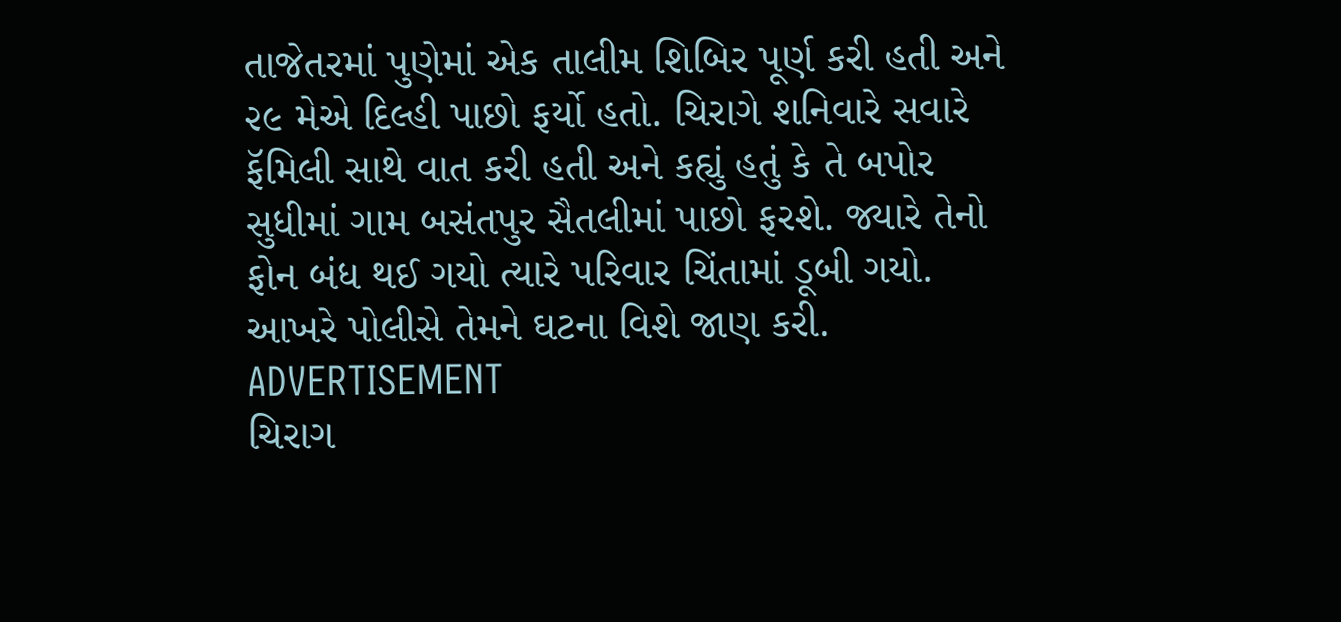તાજેતરમાં પુણેમાં એક તાલીમ શિબિર પૂર્ણ કરી હતી અને ૨૯ મેએ દિલ્હી પાછો ફર્યો હતો. ચિરાગે શનિવારે સવારે ફૅમિલી સાથે વાત કરી હતી અને કહ્યું હતું કે તે બપોર સુધીમાં ગામ બસંતપુર સૈતલીમાં પાછો ફરશે. જ્યારે તેનો ફોન બંધ થઈ ગયો ત્યારે પરિવાર ચિંતામાં ડૂબી ગયો. આખરે પોલીસે તેમને ઘટના વિશે જાણ કરી.
ADVERTISEMENT
ચિરાગ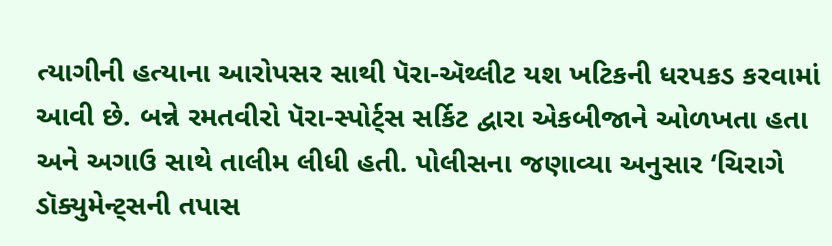ત્યાગીની હત્યાના આરોપસર સાથી પૅરા-ઍથ્લીટ યશ ખટિકની ધરપકડ કરવામાં આવી છે. બન્ને રમતવીરો પૅરા-સ્પોર્ટ્સ સર્કિટ દ્વારા એકબીજાને ઓળખતા હતા અને અગાઉ સાથે તાલીમ લીધી હતી. પોલીસના જણાવ્યા અનુસાર ‘ચિરાગે ડૉક્યુમેન્ટ્સની તપાસ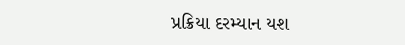પ્રક્રિયા દરમ્યાન યશ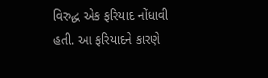વિરુદ્ધ એક ફરિયાદ નોંધાવી હતી. આ ફરિયાદને કારણે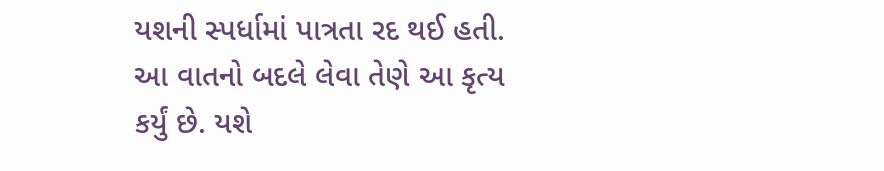યશની સ્પર્ધામાં પાત્રતા રદ થઈ હતી. આ વાતનો બદલે લેવા તેણે આ કૃત્ય કર્યું છે. યશે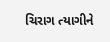ચિરાગ ત્યાગીને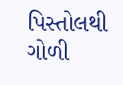પિસ્તોલથી ગોળી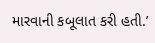મારવાની કબૂલાત કરી હતી.’